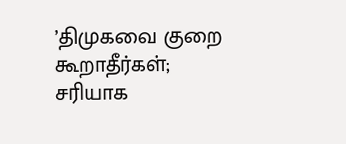’திமுகவை குறை கூறாதீர்கள்; சரியாக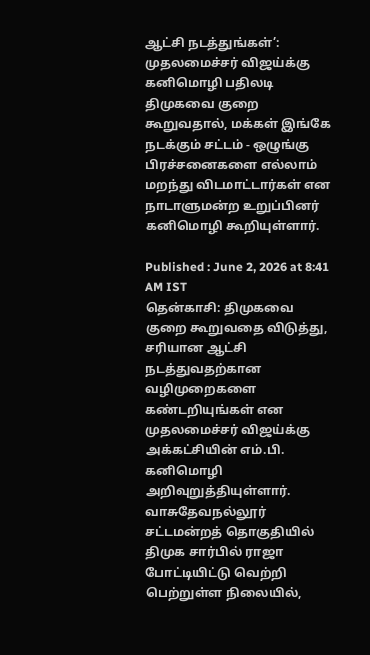ஆட்சி நடத்துங்கள்’: முதலமைச்சர் விஜய்க்கு கனிமொழி பதிலடி
திமுகவை குறை கூறுவதால், மக்கள் இங்கே நடக்கும் சட்டம் - ஒழுங்கு பிரச்சனைகளை எல்லாம் மறந்து விடமாட்டார்கள் என நாடாளுமன்ற உறுப்பினர் கனிமொழி கூறியுள்ளார்.

Published : June 2, 2026 at 8:41 AM IST
தென்காசி: திமுகவை குறை கூறுவதை விடுத்து, சரியான ஆட்சி நடத்துவதற்கான வழிமுறைகளை கண்டறியுங்கள் என முதலமைச்சர் விஜய்க்கு அக்கட்சியின் எம்.பி. கனிமொழி அறிவுறுத்தியுள்ளார்.
வாசுதேவநல்லூர் சட்டமன்றத் தொகுதியில் திமுக சார்பில் ராஜா போட்டியிட்டு வெற்றி பெற்றுள்ள நிலையில்,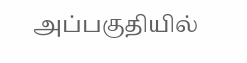அப்பகுதியில்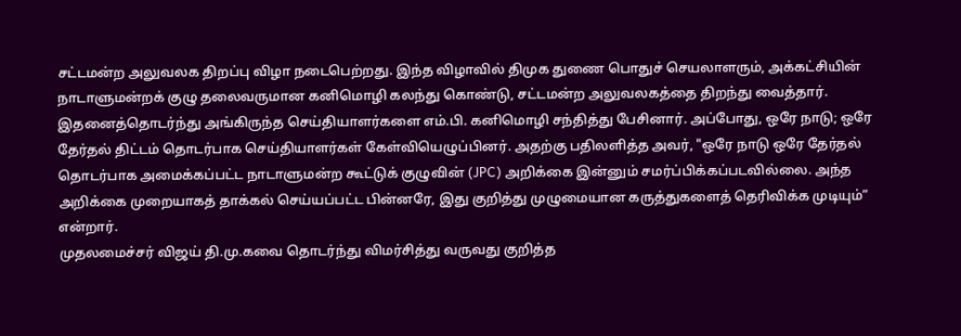சட்டமன்ற அலுவலக திறப்பு விழா நடைபெற்றது. இந்த விழாவில் திமுக துணை பொதுச் செயலாளரும், அக்கட்சியின் நாடாளுமன்றக் குழு தலைவருமான கனிமொழி கலந்து கொண்டு, சட்டமன்ற அலுவலகத்தை திறந்து வைத்தார்.
இதனைத்தொடர்ந்து அங்கிருந்த செய்தியாளர்களை எம்.பி. கனிமொழி சந்தித்து பேசினார். அப்போது, ஒரே நாடு; ஒரே தேர்தல் திட்டம் தொடர்பாக செய்தியாளர்கள் கேள்வியெழுப்பினர். அதற்கு பதிலளித்த அவர், "ஒரே நாடு ஒரே தேர்தல் தொடர்பாக அமைக்கப்பட்ட நாடாளுமன்ற கூட்டுக் குழுவின் (JPC) அறிக்கை இன்னும் சமர்ப்பிக்கப்படவில்லை. அந்த அறிக்கை முறையாகத் தாக்கல் செய்யப்பட்ட பின்னரே, இது குறித்து முழுமையான கருத்துகளைத் தெரிவிக்க முடியும்” என்றார்.
முதலமைச்சர் விஜய் தி.மு.கவை தொடர்ந்து விமர்சித்து வருவது குறித்த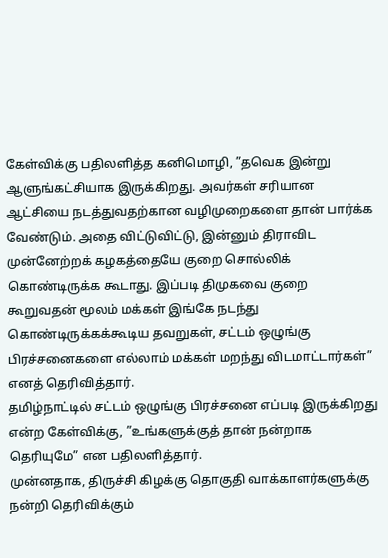கேள்விக்கு பதிலளித்த கனிமொழி, ”தவெக இன்று ஆளுங்கட்சியாக இருக்கிறது. அவர்கள் சரியான ஆட்சியை நடத்துவதற்கான வழிமுறைகளை தான் பார்க்க வேண்டும். அதை விட்டுவிட்டு, இன்னும் திராவிட முன்னேற்றக் கழகத்தையே குறை சொல்லிக் கொண்டிருக்க கூடாது. இப்படி திமுகவை குறை கூறுவதன் மூலம் மக்கள் இங்கே நடந்து கொண்டிருக்கக்கூடிய தவறுகள், சட்டம் ஒழுங்கு பிரச்சனைகளை எல்லாம் மக்கள் மறந்து விடமாட்டார்கள்” எனத் தெரிவித்தார்.
தமிழ்நாட்டில் சட்டம் ஒழுங்கு பிரச்சனை எப்படி இருக்கிறது என்ற கேள்விக்கு, ”உங்களுக்குத் தான் நன்றாக தெரியுமே” என பதிலளித்தார்.
முன்னதாக, திருச்சி கிழக்கு தொகுதி வாக்காளர்களுக்கு நன்றி தெரிவிக்கும்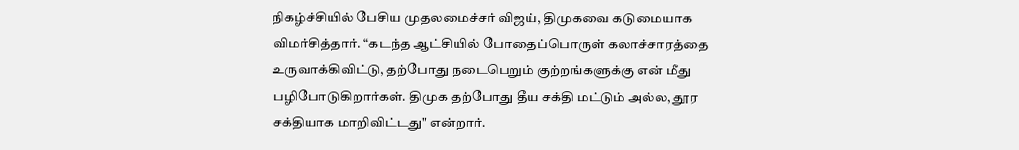நிகழ்ச்சியில் பேசிய முதலமைச்சர் விஜய், திமுகவை கடுமையாக விமர்சித்தார். “கடந்த ஆட்சியில் போதைப்பொருள் கலாச்சாரத்தை உருவாக்கிவிட்டு, தற்போது நடைபெறும் குற்றங்களுக்கு என் மீது பழிபோடுகிறார்கள். திமுக தற்போது தீய சக்தி மட்டும் அல்ல, தூர சக்தியாக மாறிவிட்டது" என்றார்.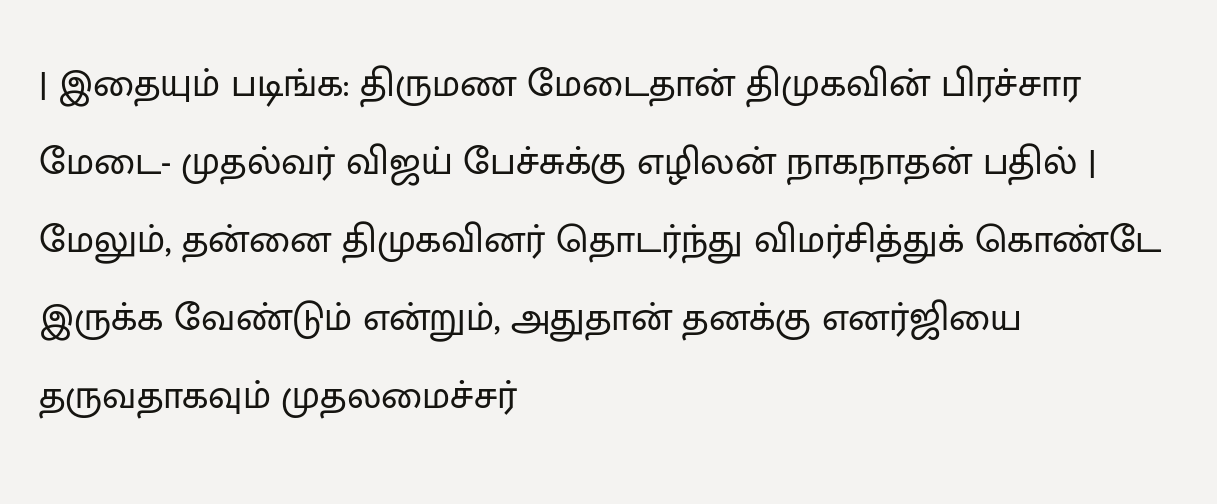| இதையும் படிங்க: திருமண மேடைதான் திமுகவின் பிரச்சார மேடை- முதல்வர் விஜய் பேச்சுக்கு எழிலன் நாகநாதன் பதில் |
மேலும், தன்னை திமுகவினர் தொடர்ந்து விமர்சித்துக் கொண்டே இருக்க வேண்டும் என்றும், அதுதான் தனக்கு எனர்ஜியை தருவதாகவும் முதலமைச்சர்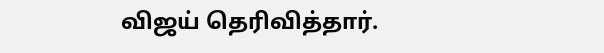விஜய் தெரிவித்தார்.